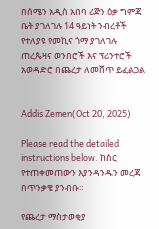በሰሜን አዲስ አበባ ሪጅን ዕቃ ግምጃ ቤት ያገለገሉ 14 ዓይነት ንብረቶች የተለያዩ የመኪና ጎማ ያገለገሉ ጠረጴዛና ወንበሮች እና ፕሪንተሮች አወዳድሮ በጨረታ ለመሸጥ ይፈልጋል


Addis Zemen(Oct 20, 2025)

Please read the detailed instructions below. ከስር የተጠቀመጠውን እያንዳንዱን መረጃ በጥንቃቄ ያንብቡ።

የጨረታ ማስታወቂያ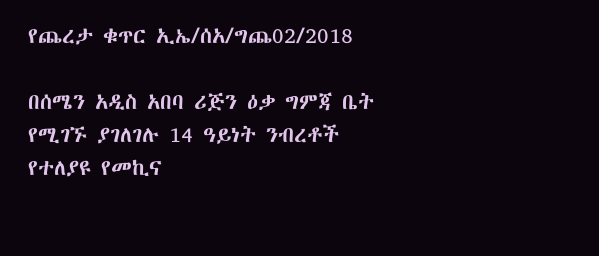የጨረታ ቁጥር ኢኤ/ሰአ/ግጨ02/2018

በሰሜን አዲስ አበባ ሪጅን ዕቃ ግምጃ ቤት የሚገኙ ያገለገሉ 14 ዓይነት ንብረቶች የተለያዩ የመኪና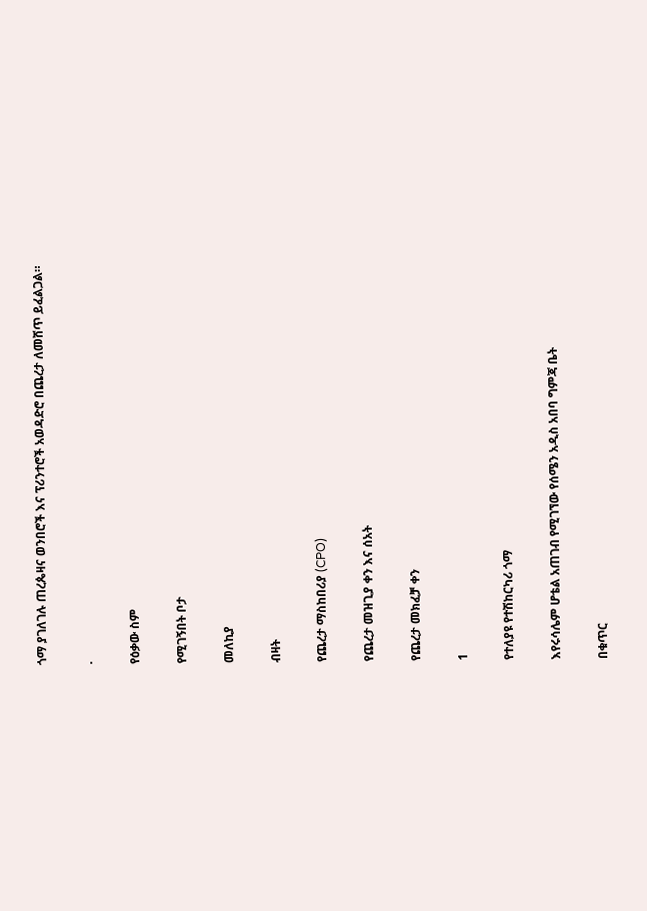ጎማ ያገለገሉ ጠረጴዛና ወንበሮች እና ፕሪንተሮች አወዳድሮ በጨረታ ለመሸጥ ይፈልጋል።

.

የዕቃው ስም

የሚገኝበት ቦታ

መለኪያ

ብዛት

የጨረታ ማስከበሪያ (CPO)

የጨረታ መዝጊያ ቀን እና ሰአት

የጨረታ መክፈቻ ቀን

1

የተለያዩ የተሽከርካሪ ጎማ

እየሩሳሌም ሆቴል አጠገብ የሚገኘው የሰሜን አዲስ አበባ ግምጃ ቤት

በቁጥር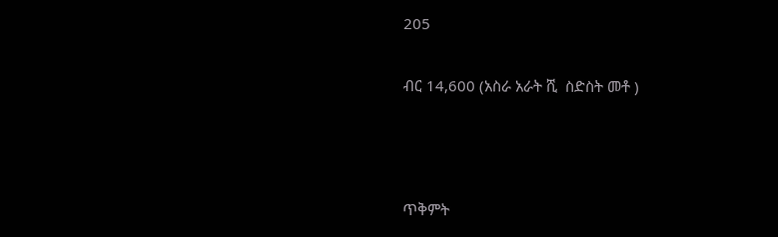205

ብር 14,600 (አስራ አራት ሺ  ስድስት መቶ )



ጥቅምት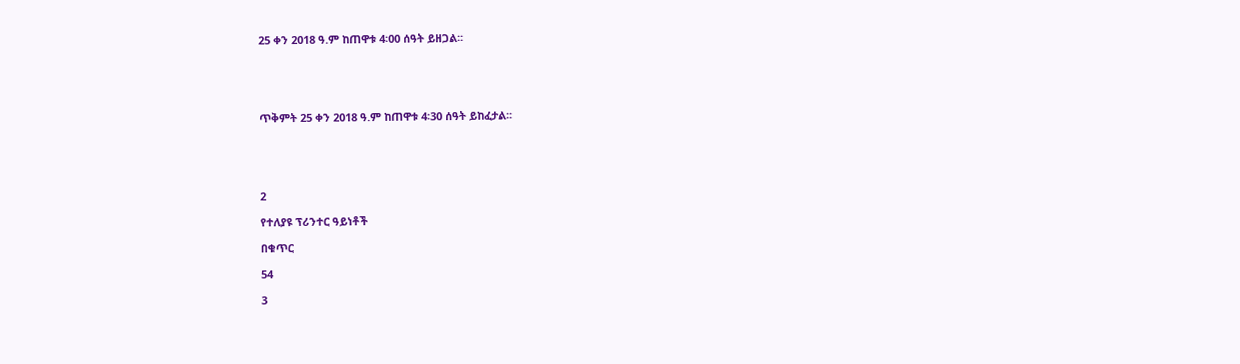25 ቀን 2018 ዓ.ም ከጠዋቱ 4፡00 ሰዓት ይዘጋል፡፡





ጥቅምት 25 ቀን 2018 ዓ.ም ከጠዋቱ 4፡30 ሰዓት ይከፈታል፡፡





2

የተለያዩ ፕሪንተር ዓይነቶች

በቁጥር

54

3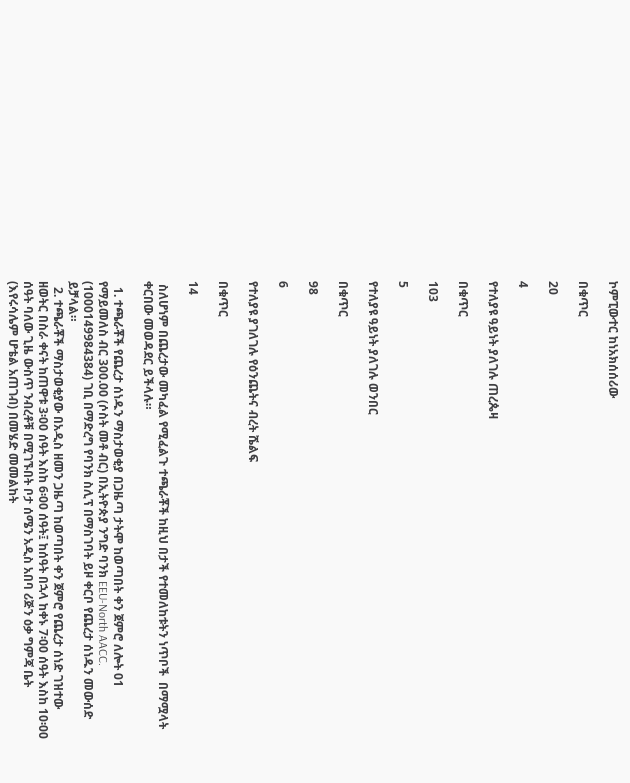ኮምፒውተር ከነአክሰሰሪው

በቁጥር

20

4

የተለያዩ ዓይነት ያለገሉ ጠረጴዛ

በቁጥር

103

5

የተለያዩ ዓይነት ያለገሉ ወንበር

በቁጥር

98

6

የተለያዩ ያገለገሉ የዕንጨትና ብረት ሼልፍ

በቁጥር

14

 ስለሆነም በጨረታው መካፈል የሚፈልጉ ተጫራቾች ከዚህ በታች የተመለከቱትን ነጥቦች  በማሟላት ቀርበው መወዳደር ይችላሉ።

  1. ተጫራቾች የጨረታ ሰነዱን ማስታወቂያ በጋዜጣ ታትሞ ከወጣበት ቀን ጀምሮ ለሎት 01 የማይመለስ ብር 300.00 (ሶስት መቶ ብር) በኢትዮጵያ ንግድ ባንክ EEU-North AACC. (1000149984384) ገቢ በማድረግ የባንክ ስሊፕ በማስገባት ይዞ ቀርቦ የጨረታ ሰነዱን መውሰድ ይቻላል።
  2. ተጫራቾች ማስታወቂያው በአዲስ ዘመን ጋዜጣ ከወጣበት ቀን ጀምሮ የጨረታ ሰነድ ገዝተው ዘወትር በስራ ቀናት ከጠዋቱ 3፡00 ሰዓት እስከ 6፡00 ሰዓት፤ ከሰዓት በኋላ ከቀኑ 7፡00 ሰዓት እስከ 10፡00 ሰዓት ባለው ጊዜ ውስጥ ንብረቶቹ በሚገኙበት ቦታ ሰሜን አዲስ አበባ ሪጅን ዕቃ ግምጃ ቤት (እየሩሳሌም ሆቴል አጠገብ) በመሄድ መመልከት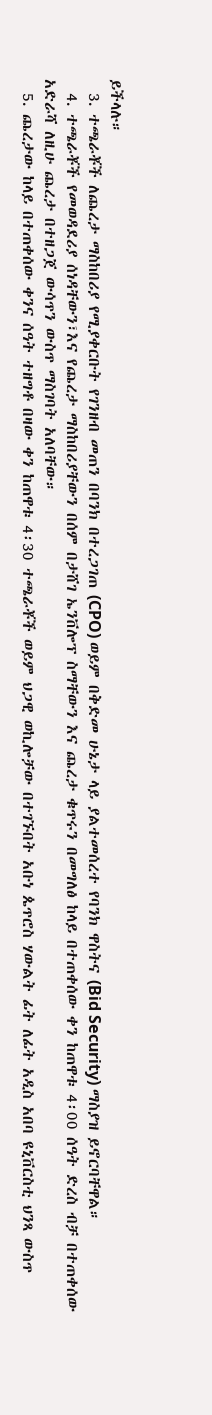ይችላሉ።
  3. ተጫራቾች ለጨረታ ማስከበሪያ የሚያቀርቡት የገንዘብ መጠን በባንክ በተረጋገጠ (CPO) ወይም በቅድመ ሁኔታ ላይ ያልተመሰረተ የባንክ ዋስትና (Bid Security) ማስያዝ ይኖርባቸዋል።
  4. ተጫራቾች የመወዳደሪያ ሰነዳቸውን፣እና የጨረታ ማስከበሪያቸውን በሰም በታሸገ ኤንቨሎፕ ስማቸውን እና ጨረታ ቁጥሩን በመግለፅ ከላይ በተጠቀሰው ቀን ከጠዋቱ 4፡00 ሰዓት ድረስ ብቻ በተጠቀሰው አድራሻ ለዚሁ ጨረታ በተዘጋጀ ውሳጥን ውስጥ ማስገባት አለባቸው።
  5. ጨረታው ከላይ በተጠቀሰው ቀንና ሰዓት ተዘግቶ በዛው ቀን ከጠዋቱ 4፡30 ተጫራቾች ወይም ህጋዊ ወኪሎቻው በተገኙበት አቡነ ጴጥሮስ ሃውልት ፊት ለፊት አዲስ አበባ ዩኒቨርስቲ ህንጻ ውስጥ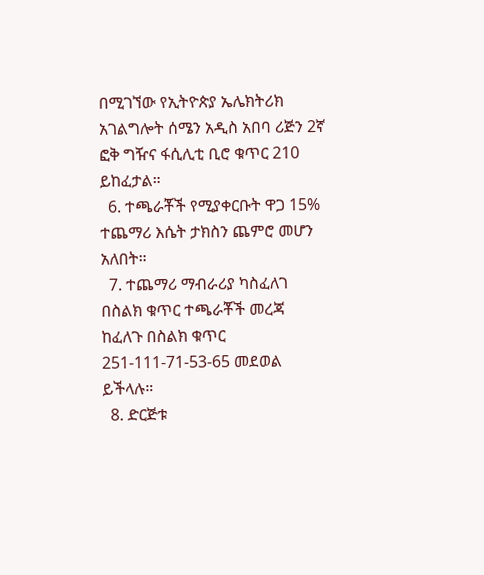በሚገኘው የኢትዮጵያ ኤሌክትሪክ አገልግሎት ሰሜን አዲስ አበባ ሪጅን 2ኛ ፎቅ ግዥና ፋሲሊቲ ቢሮ ቁጥር 210 ይከፈታል።
  6. ተጫራቾች የሚያቀርቡት ዋጋ 15% ተጨማሪ እሴት ታክስን ጨምሮ መሆን አለበት።
  7. ተጨማሪ ማብራሪያ ካስፈለገ በስልክ ቁጥር ተጫራቾች መረጃ ከፈለጉ በስልክ ቁጥር 251-111-71-53-65 መደወል ይችላሉ።
  8. ድርጅቱ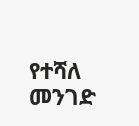የተሻለ መንገድ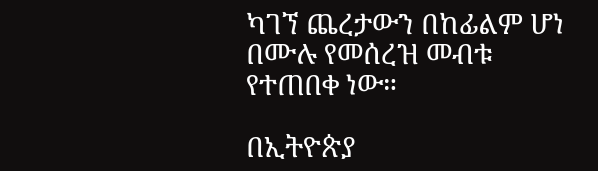ካገኘ ጨረታውን በከፊልም ሆነ በሙሉ የመሰረዝ መብቱ የተጠበቀ ነው።

በኢትዮጵያ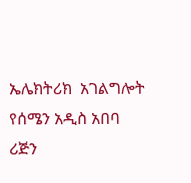ኤሌክትሪክ  አገልግሎት  የሰሜን አዲስ አበባ ሪጅን